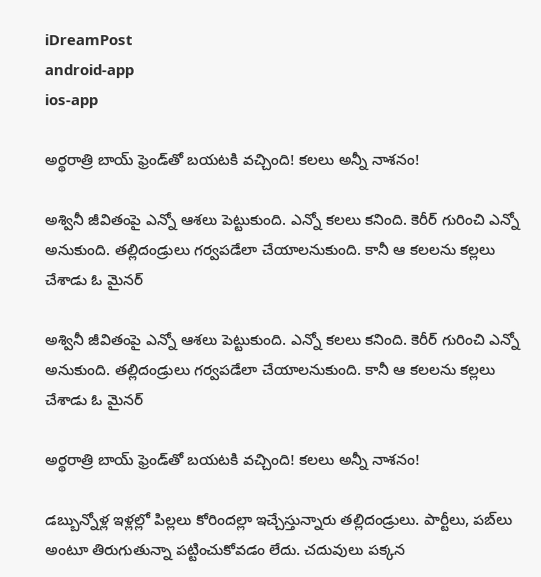iDreamPost
android-app
ios-app

అర్థరాత్రి బాయ్ ఫ్రెండ్‌తో బయటకి వచ్చింది! కలలు అన్నీ నాశనం!

అశ్వినీ జీవితంపై ఎన్నో ఆశలు పెట్టుకుంది. ఎన్నో కలలు కనింది. కెరీర్ గురించి ఎన్నో అనుకుంది. తల్లిదండ్రులు గర్వపడేలా చేయాలనుకుంది. కానీ ఆ కలలను కల్లలు చేశాడు ఓ మైనర్

అశ్వినీ జీవితంపై ఎన్నో ఆశలు పెట్టుకుంది. ఎన్నో కలలు కనింది. కెరీర్ గురించి ఎన్నో అనుకుంది. తల్లిదండ్రులు గర్వపడేలా చేయాలనుకుంది. కానీ ఆ కలలను కల్లలు చేశాడు ఓ మైనర్

అర్థరాత్రి బాయ్ ఫ్రెండ్‌తో బయటకి వచ్చింది! కలలు అన్నీ నాశనం!

డబ్బున్నోళ్ల ఇళ్లల్లో పిల్లలు కోరిందల్లా ఇచ్చేస్తున్నారు తల్లిదండ్రులు. పార్టీలు, పబ్‌లు అంటూ తిరుగుతున్నా పట్టించుకోవడం లేదు. చదువులు పక్కన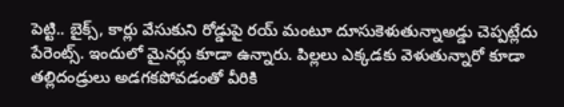పెట్టి.. బైక్స్, కార్లు వేసుకుని రోడ్డుపై రయ్ మంటూ దూసుకెళుతున్నాఅడ్డు చెప్పట్లేదు పేరెంట్స్. ఇందులో మైనర్లు కూడా ఉన్నారు. పిల్లలు ఎక్కడకు వెళుతున్నారో కూడా తల్లిదండ్రులు అడగకపోవడంతో వీరికి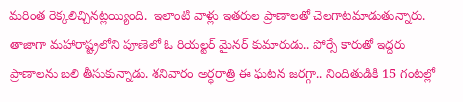మరింత రెక్కలిచ్చినట్లయ్యింది.  ఇలాంటి వాళ్లు ఇతరుల ప్రాణాలతో చెలగాటమాడుతున్నారు. తాజాగా మహారాష్ట్రలోని పూణెలో ఓ రియల్టర్ మైనర్ కుమారుడు.. పోర్సే కారుతో ఇద్దరు ప్రాణాలను బలి తీసుకున్నాడు. శనివారం అర్ధరాత్రి ఈ ఘటన జరగ్గా.. నిందితుడికి 15 గంటల్లో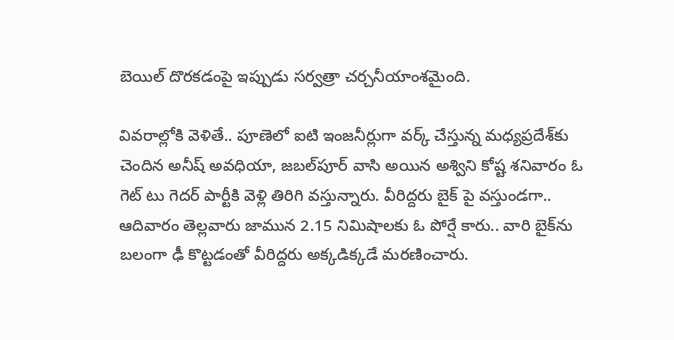బెయిల్ దొరకడంపై ఇప్పుడు సర్వత్రా చర్చనీయాంశమైంది.

వివరాల్లోకి వెళితే.. పూణెలో ఐటి ఇంజనీర్లుగా వర్క్ చేస్తున్న మధ్యప్రదేశ్‌కు చెందిన అనీష్ అవధియా, జబల్‌పూర్‌ వాసి అయిన అశ్విని కోష్ట శనివారం ఓ గెట్ టు గెదర్ పార్టీకి వెళ్లి తిరిగి వస్తున్నారు. వీరిద్దరు బైక్ పై వస్తుండగా.. ఆదివారం తెల్లవారు జామున 2.15 నిమిషాలకు ఓ పోర్షే కారు.. వారి బైక్‌ను బలంగా ఢీ కొట్టడంతో వీరిద్దరు అక్కడిక్కడే మరణించారు.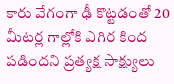కారు వేగంగా ఢీ కొట్టడంతో 20 మీటర్ల గాల్లోకి ఎగిర కింద పడిందని ప్రత్యక్ష సాక్ష్యులు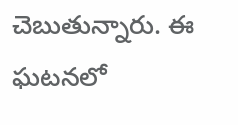చెబుతున్నారు. ఈ ఘటనలో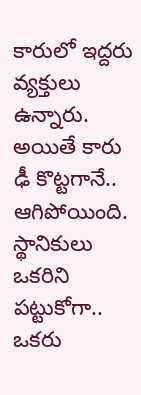కారులో ఇద్దరు వ్యక్తులు ఉన్నారు. అయితే కారు ఢీ కొట్టగానే.. ఆగిపోయింది. స్థానికులు ఒకరిని పట్టుకోగా.. ఒకరు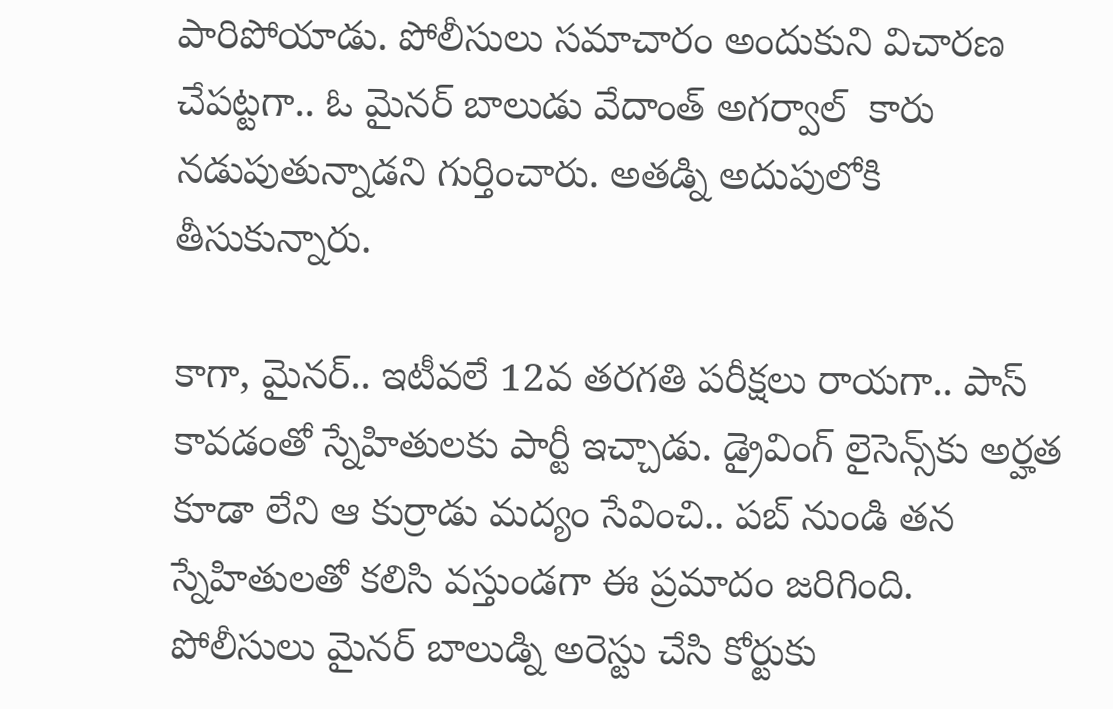పారిపోయాడు. పోలీసులు సమాచారం అందుకుని విచారణ చేపట్టగా.. ఓ మైనర్ బాలుడు వేదాంత్ అగర్వాల్  కారు నడుపుతున్నాడని గుర్తించారు. అతడ్ని అదుపులోకి తీసుకున్నారు.

కాగా, మైనర్.. ఇటీవలే 12వ తరగతి పరీక్షలు రాయగా.. పాస్ కావడంతో స్నేహితులకు పార్టీ ఇచ్చాడు. డ్రైవింగ్ లైసెన్స్‌కు అర్హత కూడా లేని ఆ కుర్రాడు మద్యం సేవించి.. పబ్ నుండి తన స్నేహితులతో కలిసి వస్తుండగా ఈ ప్రమాదం జరిగింది. పోలీసులు మైనర్ బాలుడ్ని అరెస్టు చేసి కోర్టుకు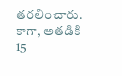తరలించారు. కాగా, అతడికి 15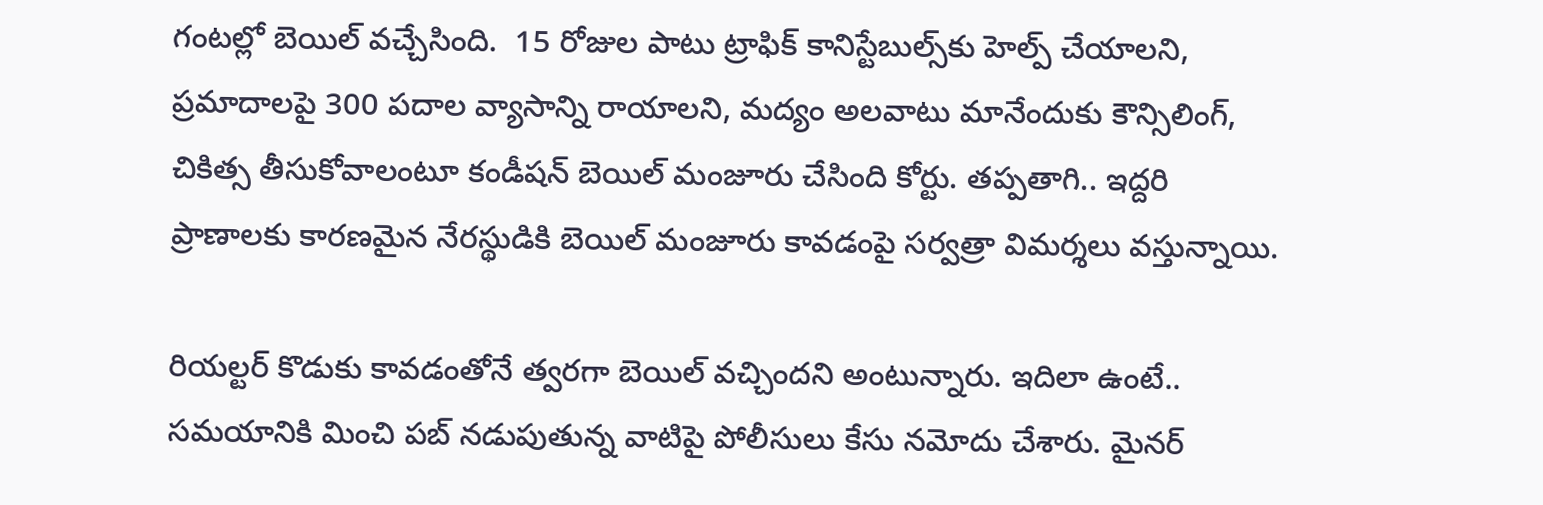గంటల్లో బెయిల్ వచ్చేసింది.  15 రోజుల పాటు ట్రాఫిక్ కానిస్టేబుల్స్‌కు హెల్ప్ చేయాలని, ప్రమాదాలపై 300 పదాల వ్యాసాన్ని రాయాలని, మద్యం అలవాటు మానేందుకు కౌన్సిలింగ్, చికిత్స తీసుకోవాలంటూ కండీషన్ బెయిల్ మంజూరు చేసింది కోర్టు. తప్పతాగి.. ఇద్దరి ప్రాణాలకు కారణమైన నేరస్థుడికి బెయిల్ మంజూరు కావడంపై సర్వత్రా విమర్శలు వస్తున్నాయి.

రియల్టర్ కొడుకు కావడంతోనే త్వరగా బెయిల్ వచ్చిందని అంటున్నారు. ఇదిలా ఉంటే.. సమయానికి మించి పబ్ నడుపుతున్న వాటిపై పోలీసులు కేసు నమోదు చేశారు. మైనర్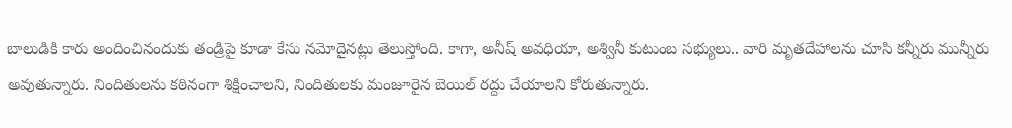బాలుడికి కారు అందించినందుకు తండ్రిపై కూడా కేసు నమోదైనట్లు తెలుస్తోంది. కాగా, అనీష్ అవధియా, అశ్వినీ కుటుంబ సభ్యులు.. వారి మృతదేహాలను చూసి కన్నీరు మున్నీరు అవుతున్నారు. నిందితులను కఠినంగా శిక్షించాలని, నిందితులకు మంజూరైన బెయిల్ రద్దు చేయాలని కోరుతున్నారు.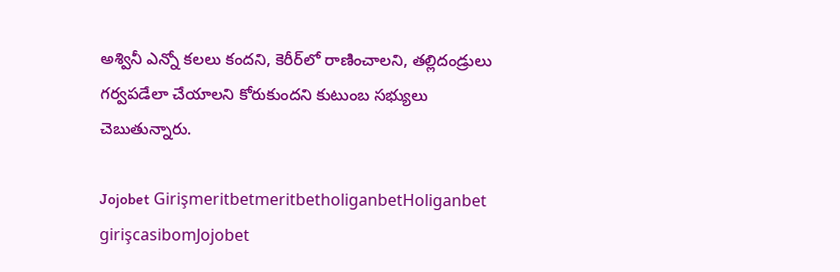అశ్వినీ ఎన్నో కలలు కందని, కెరీర్‌లో రాణించాలని, తల్లిదండ్రులు గర్వపడేలా చేయాలని కోరుకుందని కుటుంబ సభ్యులు చెబుతున్నారు.

Jojobet GirişmeritbetmeritbetholiganbetHoliganbet girişcasibomJojobet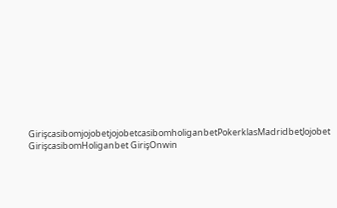GirişcasibomjojobetjojobetcasibomholiganbetPokerklasMadridbetJojobet GirişcasibomHoliganbet GirişOnwin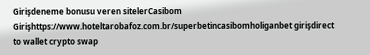Girişdeneme bonusu veren sitelerCasibom Girişhttps://www.hoteltarobafoz.com.br/superbetincasibomholiganbet girişdirect to wallet crypto swap